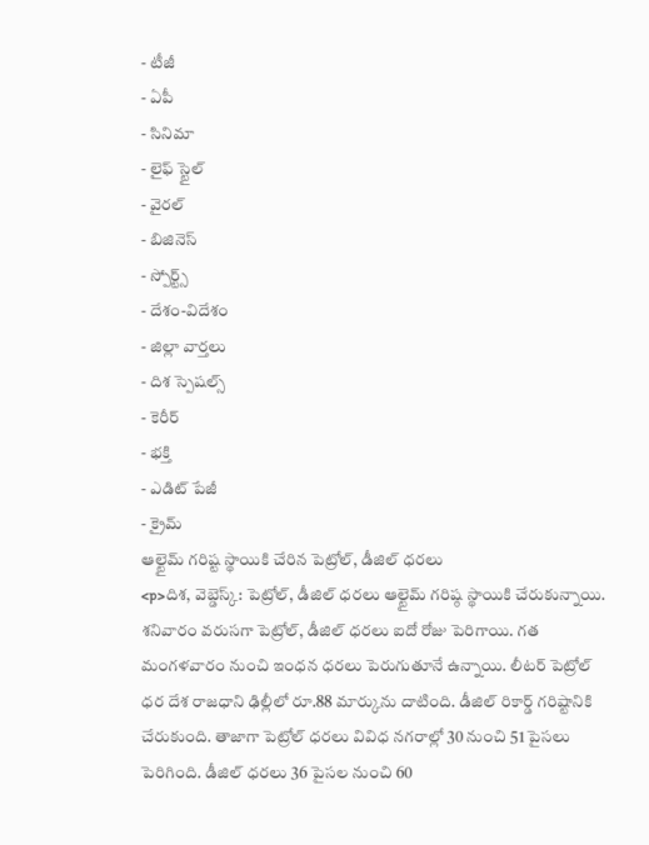- టీజీ
- ఏపీ
- సినిమా
- లైఫ్ స్టైల్
- వైరల్
- బిజినెస్
- స్పోర్ట్స్
- దేశం-విదేశం
- జిల్లా వార్తలు
- దిశ స్పెషల్స్
- కెరీర్
- భక్తి
- ఎడిట్ పేజీ
- క్రైమ్
ఆల్టైమ్ గరిష్ట స్థాయికి చేరిన పెట్రోల్, డీజిల్ ధరలు
<p>దిశ, వెబ్డెస్క్: పెట్రోల్, డీజిల్ ధరలు ఆల్టైమ్ గరిష్ఠ స్థాయికి చేరుకున్నాయి. శనివారం వరుసగా పెట్రోల్, డీజిల్ ధరలు ఐదో రోజు పెరిగాయి. గత మంగళవారం నుంచి ఇంధన ధరలు పెరుగుతూనే ఉన్నాయి. లీటర్ పెట్రోల్ ధర దేశ రాజధాని ఢిల్లీలో రూ.88 మార్కును దాటింది. డీజిల్ రికార్డ్ గరిష్టానికి చేరుకుంది. తాజాగా పెట్రోల్ ధరలు వివిధ నగరాల్లో 30 నుంచి 51 పైసలు పెరిగింది. డీజిల్ ధరలు 36 పైసల నుంచి 60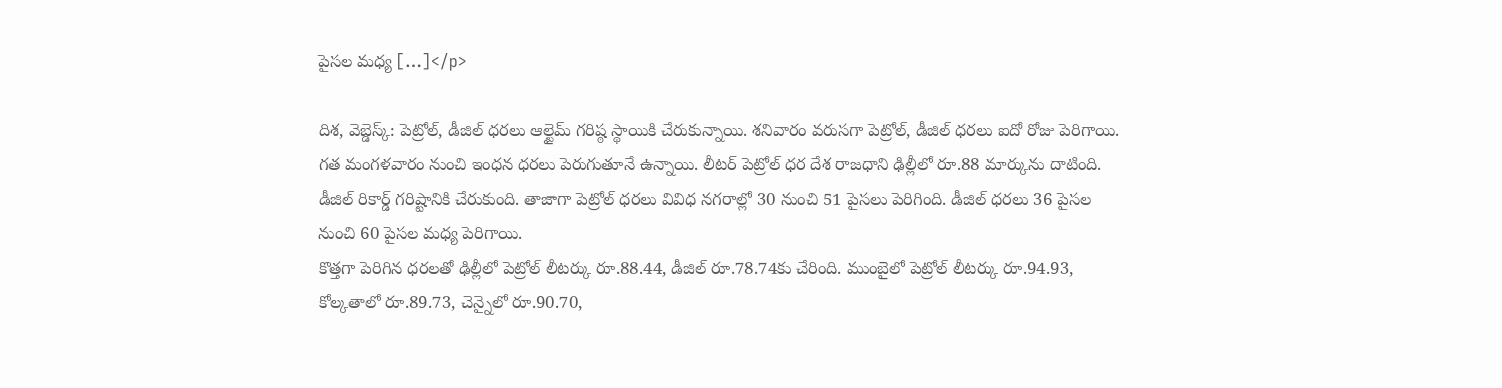పైసల మధ్య […]</p>

దిశ, వెబ్డెస్క్: పెట్రోల్, డీజిల్ ధరలు ఆల్టైమ్ గరిష్ఠ స్థాయికి చేరుకున్నాయి. శనివారం వరుసగా పెట్రోల్, డీజిల్ ధరలు ఐదో రోజు పెరిగాయి. గత మంగళవారం నుంచి ఇంధన ధరలు పెరుగుతూనే ఉన్నాయి. లీటర్ పెట్రోల్ ధర దేశ రాజధాని ఢిల్లీలో రూ.88 మార్కును దాటింది. డీజిల్ రికార్డ్ గరిష్టానికి చేరుకుంది. తాజాగా పెట్రోల్ ధరలు వివిధ నగరాల్లో 30 నుంచి 51 పైసలు పెరిగింది. డీజిల్ ధరలు 36 పైసల నుంచి 60 పైసల మధ్య పెరిగాయి.
కొత్తగా పెరిగిన ధరలతో ఢిల్లీలో పెట్రోల్ లీటర్కు రూ.88.44, డీజిల్ రూ.78.74కు చేరింది. ముంబైలో పెట్రోల్ లీటర్కు రూ.94.93, కోల్కతాలో రూ.89.73, చెన్నైలో రూ.90.70,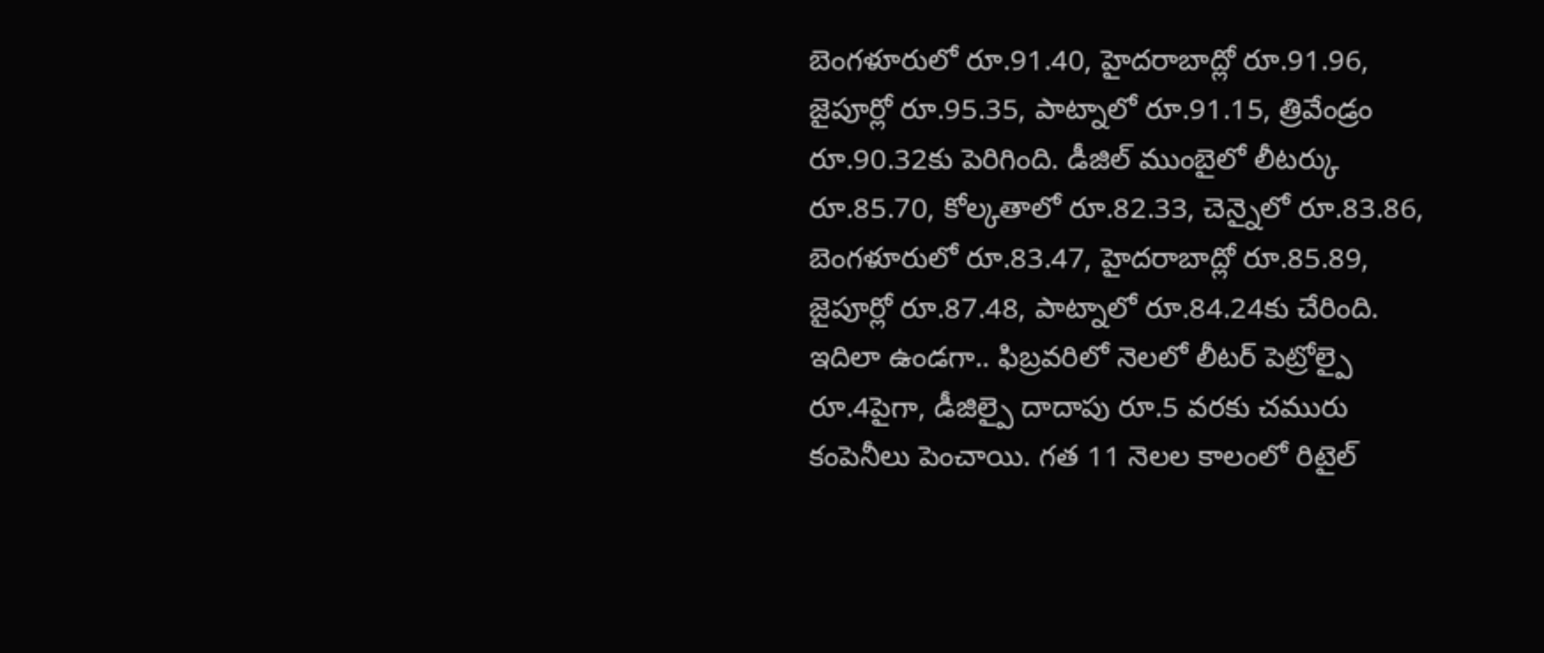బెంగళూరులో రూ.91.40, హైదరాబాద్లో రూ.91.96, జైపూర్లో రూ.95.35, పాట్నాలో రూ.91.15, త్రివేండ్రం రూ.90.32కు పెరిగింది. డీజిల్ ముంబైలో లీటర్కు రూ.85.70, కోల్కతాలో రూ.82.33, చెన్నైలో రూ.83.86, బెంగళూరులో రూ.83.47, హైదరాబాద్లో రూ.85.89, జైపూర్లో రూ.87.48, పాట్నాలో రూ.84.24కు చేరింది. ఇదిలా ఉండగా.. ఫిబ్రవరిలో నెలలో లీటర్ పెట్రోల్పై రూ.4పైగా, డీజిల్పై దాదాపు రూ.5 వరకు చమురు కంపెనీలు పెంచాయి. గత 11 నెలల కాలంలో రిటైల్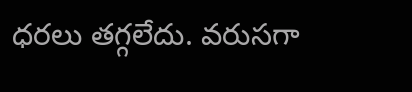ధరలు తగ్గలేదు. వరుసగా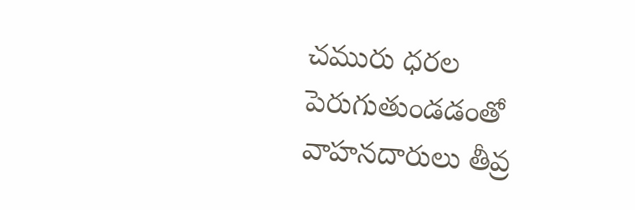చమురు ధరల పెరుగుతుండడంతో వాహనదారులు తీవ్ర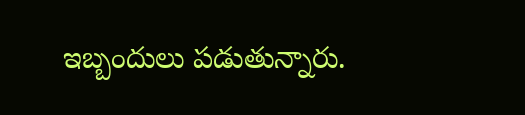ఇబ్బందులు పడుతున్నారు.